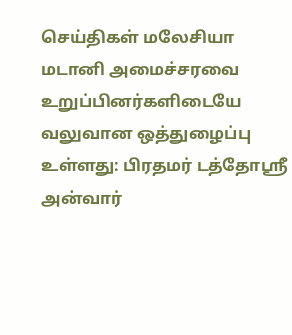செய்திகள் மலேசியா
மடானி அமைச்சரவை உறுப்பினர்களிடையே வலுவான ஒத்துழைப்பு உள்ளது: பிரதமர் டத்தோஶ்ரீ அன்வார்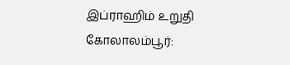இப்ராஹிம் உறுதி
கோலாலம்பூர்: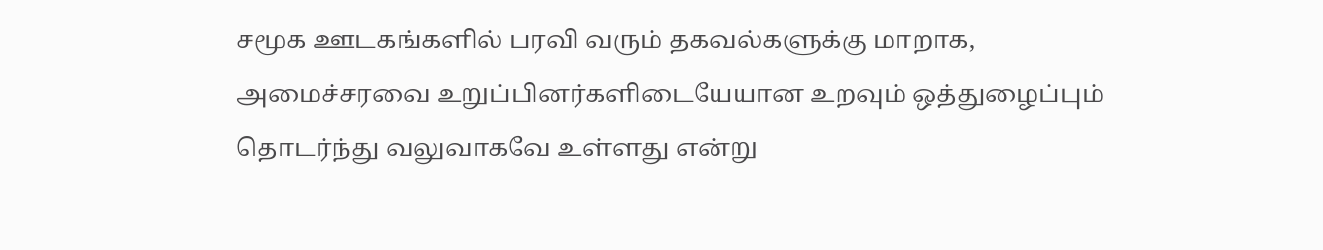சமூக ஊடகங்களில் பரவி வரும் தகவல்களுக்கு மாறாக, அமைச்சரவை உறுப்பினர்களிடையேயான உறவும் ஒத்துழைப்பும் தொடர்ந்து வலுவாகவே உள்ளது என்று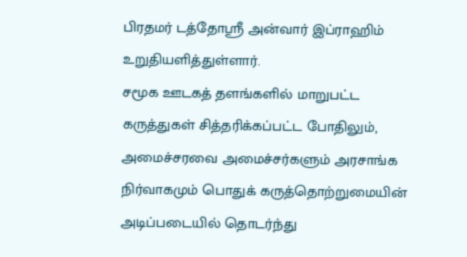பிரதமர் டத்தோஸ்ரீ அன்வார் இப்ராஹிம் உறுதியளித்துள்ளார்.
சமூக ஊடகத் தளங்களில் மாறுபட்ட கருத்துகள் சித்தரிக்கப்பட்ட போதிலும், அமைச்சரவை அமைச்சர்களும் அரசாங்க நிர்வாகமும் பொதுக் கருத்தொற்றுமையின் அடிப்படையில் தொடர்ந்து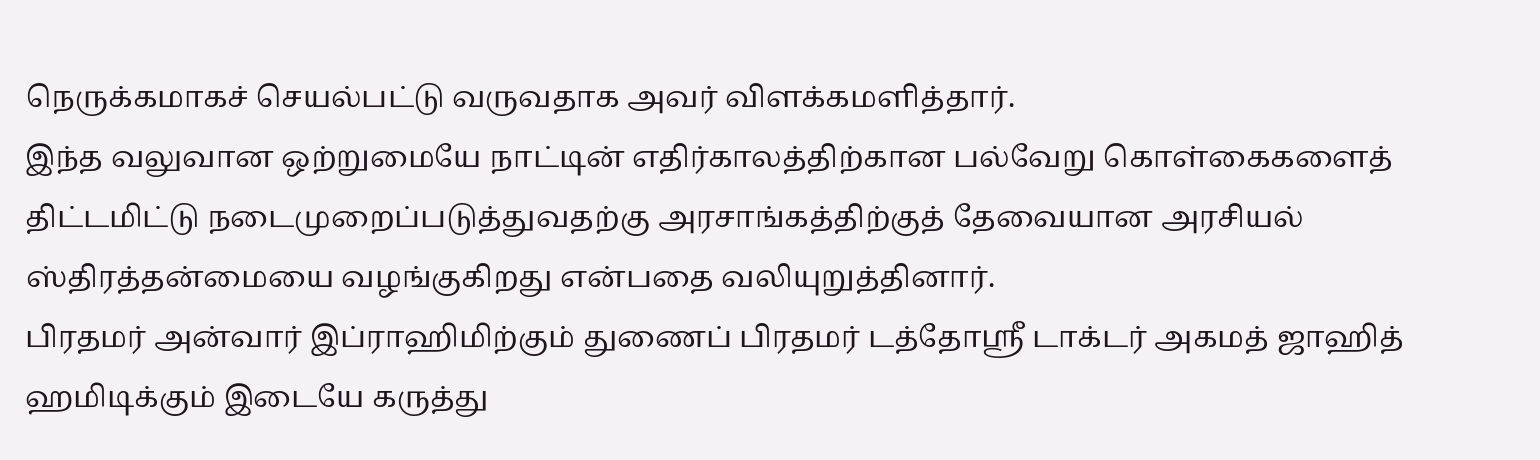நெருக்கமாகச் செயல்பட்டு வருவதாக அவர் விளக்கமளித்தார்.
இந்த வலுவான ஒற்றுமையே நாட்டின் எதிர்காலத்திற்கான பல்வேறு கொள்கைகளைத் திட்டமிட்டு நடைமுறைப்படுத்துவதற்கு அரசாங்கத்திற்குத் தேவையான அரசியல் ஸ்திரத்தன்மையை வழங்குகிறது என்பதை வலியுறுத்தினார்.
பிரதமர் அன்வார் இப்ராஹிமிற்கும் துணைப் பிரதமர் டத்தோஸ்ரீ டாக்டர் அகமத் ஜாஹித் ஹமிடிக்கும் இடையே கருத்து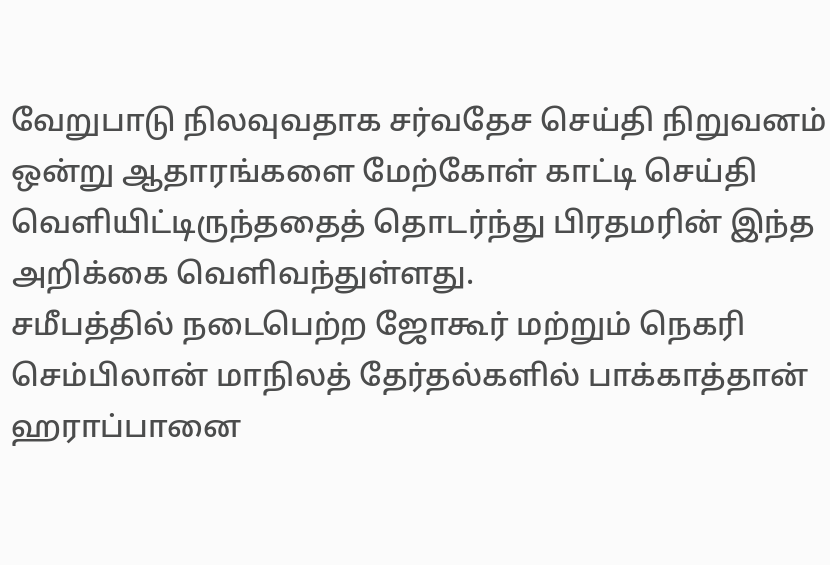வேறுபாடு நிலவுவதாக சர்வதேச செய்தி நிறுவனம் ஒன்று ஆதாரங்களை மேற்கோள் காட்டி செய்தி வெளியிட்டிருந்ததைத் தொடர்ந்து பிரதமரின் இந்த அறிக்கை வெளிவந்துள்ளது.
சமீபத்தில் நடைபெற்ற ஜோகூர் மற்றும் நெகரி செம்பிலான் மாநிலத் தேர்தல்களில் பாக்காத்தான் ஹராப்பானை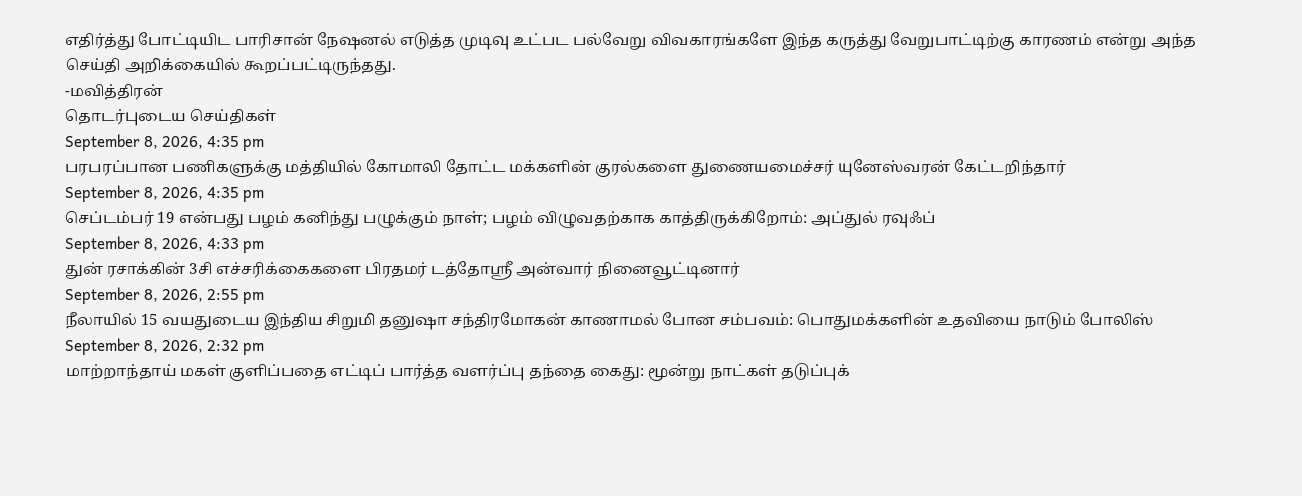எதிர்த்து போட்டியிட பாரிசான் நேஷனல் எடுத்த முடிவு உட்பட பல்வேறு விவகாரங்களே இந்த கருத்து வேறுபாட்டிற்கு காரணம் என்று அந்த செய்தி அறிக்கையில் கூறப்பட்டிருந்தது.
-மவித்திரன்
தொடர்புடைய செய்திகள்
September 8, 2026, 4:35 pm
பரபரப்பான பணிகளுக்கு மத்தியில் கோமாலி தோட்ட மக்களின் குரல்களை துணையமைச்சர் யுனேஸ்வரன் கேட்டறிந்தார்
September 8, 2026, 4:35 pm
செப்டம்பர் 19 என்பது பழம் கனிந்து பழுக்கும் நாள்; பழம் விழுவதற்காக காத்திருக்கிறோம்: அப்துல் ரவுஃப்
September 8, 2026, 4:33 pm
துன் ரசாக்கின் 3சி எச்சரிக்கைகளை பிரதமர் டத்தோஶ்ரீ அன்வார் நினைவூட்டினார்
September 8, 2026, 2:55 pm
நீலாயில் 15 வயதுடைய இந்திய சிறுமி தனுஷா சந்திரமோகன் காணாமல் போன சம்பவம்: பொதுமக்களின் உதவியை நாடும் போலிஸ்
September 8, 2026, 2:32 pm
மாற்றாந்தாய் மகள் குளிப்பதை எட்டிப் பார்த்த வளர்ப்பு தந்தை கைது: மூன்று நாட்கள் தடுப்புக்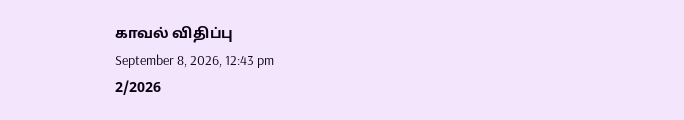காவல் விதிப்பு
September 8, 2026, 12:43 pm
2/2026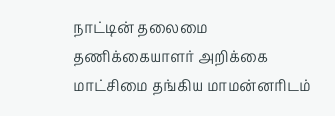நாட்டின் தலைமை தணிக்கையாளர் அறிக்கை மாட்சிமை தங்கிய மாமன்னரிடம்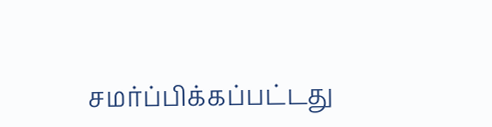சமர்ப்பிக்கப்பட்டது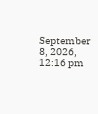September 8, 2026, 12:16 pm